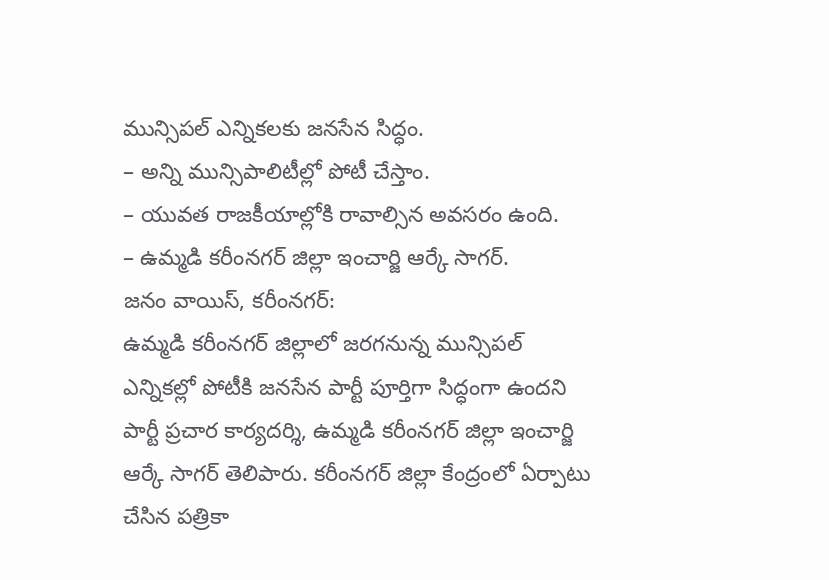మున్సిపల్ ఎన్నికలకు జనసేన సిద్ధం.
– అన్ని మున్సిపాలిటీల్లో పోటీ చేస్తాం.
– యువత రాజకీయాల్లోకి రావాల్సిన అవసరం ఉంది.
– ఉమ్మడి కరీంనగర్ జిల్లా ఇంచార్జి ఆర్కే సాగర్.
జనం వాయిస్, కరీంనగర్:
ఉమ్మడి కరీంనగర్ జిల్లాలో జరగనున్న మున్సిపల్ ఎన్నికల్లో పోటీకి జనసేన పార్టీ పూర్తిగా సిద్ధంగా ఉందని పార్టీ ప్రచార కార్యదర్శి, ఉమ్మడి కరీంనగర్ జిల్లా ఇంచార్జి ఆర్కే సాగర్ తెలిపారు. కరీంనగర్ జిల్లా కేంద్రంలో ఏర్పాటు చేసిన పత్రికా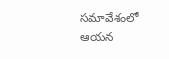సమావేశంలో ఆయన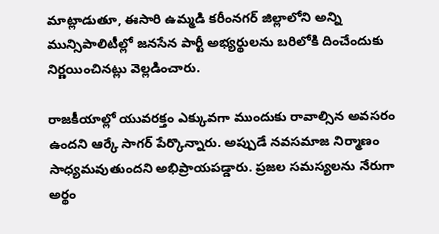మాట్లాడుతూ, ఈసారి ఉమ్మడి కరీంనగర్ జిల్లాలోని అన్ని మున్సిపాలిటీల్లో జనసేన పార్టీ అభ్యర్థులను బరిలోకి దించేందుకు నిర్ణయించినట్లు వెల్లడించారు.

రాజకీయాల్లో యువరక్తం ఎక్కువగా ముందుకు రావాల్సిన అవసరం ఉందని ఆర్కే సాగర్ పేర్కొన్నారు. అప్పుడే నవసమాజ నిర్మాణం సాధ్యమవుతుందని అభిప్రాయపడ్డారు. ప్రజల సమస్యలను నేరుగా అర్థం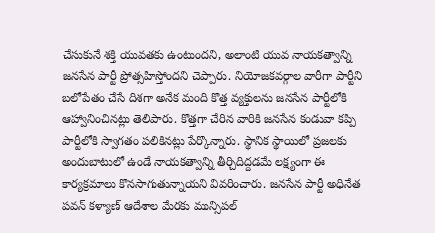చేసుకునే శక్తి యువతకు ఉంటుందని, అలాంటి యువ నాయకత్వాన్ని జనసేన పార్టీ ప్రోత్సహిస్తోందని చెప్పారు. నియోజకవర్గాల వారీగా పార్టీని బలోపేతం చేసే దిశగా అనేక మంది కొత్త వ్యక్తులను జనసేన పార్టీలోకి ఆహ్వానించినట్లు తెలిపారు. కొత్తగా చేరిన వారికి జనసేన కండువా కప్పి పార్టీలోకి స్వాగతం పలికినట్లు పేర్కొన్నారు. స్థానిక స్థాయిలో ప్రజలకు అందుబాటులో ఉండే నాయకత్వాన్ని తీర్చిదిద్దడమే లక్ష్యంగా ఈ కార్యక్రమాలు కొనసాగుతున్నాయని వివరించారు. జనసేన పార్టీ అధినేత పవన్ కళ్యాణ్ ఆదేశాల మేరకు మున్సిపల్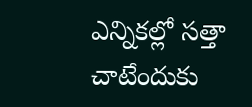ఎన్నికల్లో సత్తా చాటేందుకు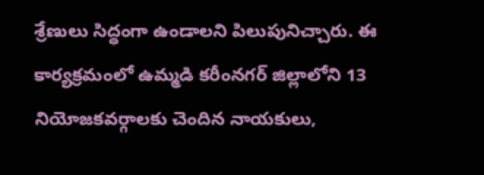శ్రేణులు సిద్ధంగా ఉండాలని పిలుపునిచ్చారు. ఈ కార్యక్రమంలో ఉమ్మడి కరీంనగర్ జిల్లాలోని 13 నియోజకవర్గాలకు చెందిన నాయకులు,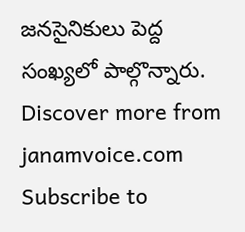జనసైనికులు పెద్ద సంఖ్యలో పాల్గొన్నారు.
Discover more from janamvoice.com
Subscribe to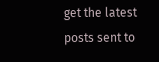get the latest posts sent to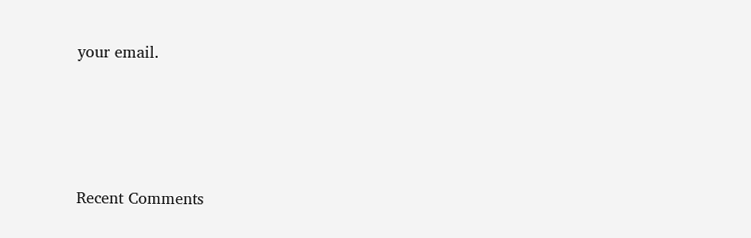your email.





Recent Comments